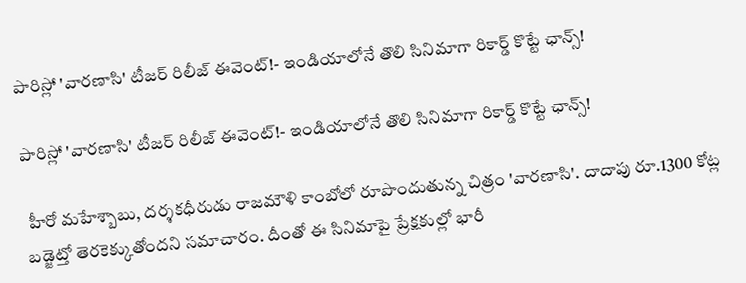పారిస్లో 'వారణాసి' టీజర్ రిలీజ్ ఈవెంట్!- ఇండియాలోనే తొలి సినిమాగా రికార్డ్ కొట్టే ఛాన్స్!

పారిస్లో 'వారణాసి' టీజర్ రిలీజ్ ఈవెంట్!- ఇండియాలోనే తొలి సినిమాగా రికార్డ్ కొట్టే ఛాన్స్!

 హీరో మహేశ్బాబు, దర్శకధీరుడు రాజమౌళి కాంబోలో రూపొందుతున్న చిత్రం 'వారణాసి'. దాదాపు రూ.1300 కోట్ల బడ్జెట్తో తెరకెక్కుతోందని సమాచారం. దీంతో ఈ సినిమాపై ప్రేక్షకుల్లో భారీ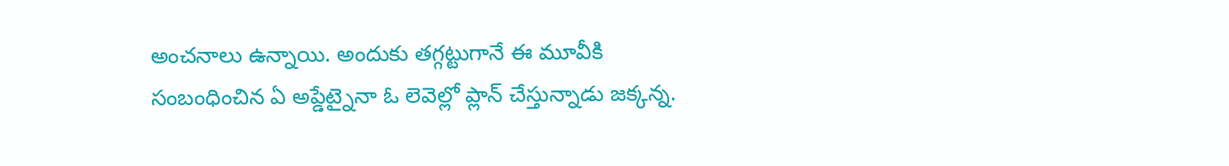అంచనాలు ఉన్నాయి. అందుకు తగ్గట్టుగానే ఈ మూవీకి సంబంధించిన ఏ అప్డేట్నైనా ఓ లెవెల్లో ప్లాన్ చేస్తున్నాడు జక్కన్న.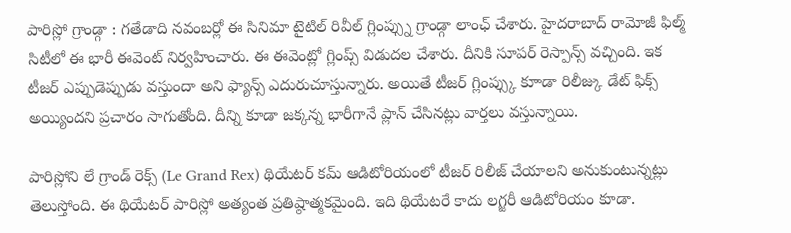పారిస్లో గ్రాండ్గా : గతేడాది నవంబర్లో ఈ సినిమా టైటిల్ రివీల్ గ్లింప్స్ను గ్రాండ్గా లాంఛ్ చేశారు. హైదరాబాద్ రామోజీ ఫిల్మ్ సిటీలో ఈ భారీ ఈవెంట్ నిర్వహించారు. ఈ ఈవెంట్లో గ్లింప్స్ విడుదల చేశారు. దీనికి సూపర్ రెస్పాన్స్ వచ్చింది. ఇక టీజర్ ఎప్పుడెప్పుడు వస్తుందా అని ఫ్యాన్స్ ఎదురుచూస్తున్నారు. అయితే టీజర్ గ్లింప్స్కు కూాడా రిలీజ్కు డేట్ ఫిక్స్ అయ్యిందని ప్రచారం సాగుతోంది. దీన్ని కూడా జక్కన్న భారీగానే ప్లాన్ చేసినట్లు వార్తలు వస్తున్నాయి.

పారిస్లోని లే గ్రాండ్ రెక్స్ (Le Grand Rex) థియేటర్ కమ్ ఆడిటోరియంలో టీజర్ రిలీజ్ చేయాలని అనుకుంటున్నట్లు తెలుస్తోంది. ఈ థియేటర్ పారిస్లో అత్యంత ప్రతిష్ఠాత్మకమైంది. ఇది థియేటరే కాదు లగ్జరీ ఆడిటోరియం కూడా.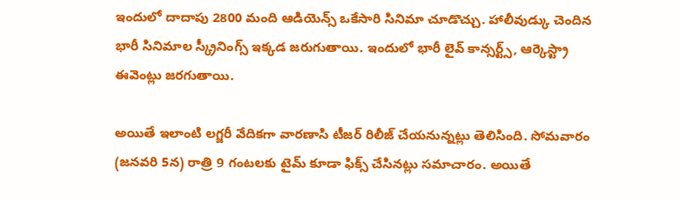ఇందులో దాదాపు 2800 మంది ఆడియెన్స్ ఒకేసారి సినిమా చూడొచ్చు. హాలీవుడ్కు చెందిన భారీ సినిమాల స్క్రీనింగ్స్ ఇక్కడ జరుగుతాయి. ఇందులో భారీ లైవ్ కాన్సర్ట్స్, ఆర్కెస్ట్రా ఈవెంట్లు జరగుతాయి.

అయితే ఇలాంటి లగ్జరీ వేదికగా వారణాసి టీజర్ రిలీజ్ చేయనున్నట్లు తెలిసింది. సోమవారం (జనవరి 5న) రాత్రి 9 గంటలకు టైమ్ కూడా ఫిక్స్ చేసినట్లు సమాచారం. అయితే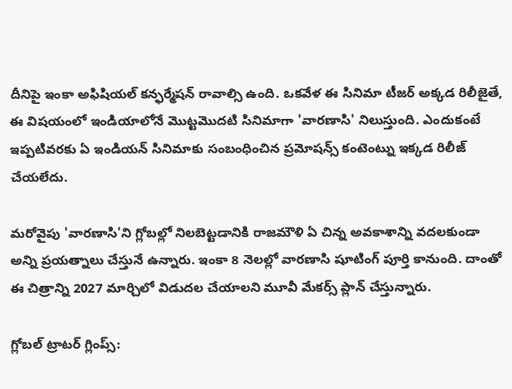దీనిపై ఇంకా అఫిషియల్ కన్ఫర్మేషన్ రావాల్సి ఉంది. ఒకవేళ ఈ సినిమా టీజర్ అక్కడ రిలీజైతే, ఈ విషయంలో ఇండియాలోనే మొట్టమొదటి సినిమాగా 'వారణాసి' నిలుస్తుంది. ఎందుకంటే ఇప్పటివరకు ఏ ఇండియన్ సినిమాకు సంబంధించిన ప్రమోషన్స్ కంటెంట్ను ఇక్కడ రిలీజ్ చేయలేదు.

మరోవైపు 'వారణాసి'ని గ్లోబల్లో నిలబెట్టడానికి రాజమౌళి ఏ చిన్న అవకాశాన్ని వదలకుండా అన్ని ప్రయత్నాలు చేస్తునే ఉన్నారు. ఇంకా 8 నెలల్లో వారణాసి షూటింగ్ పూర్తి కానుంది. దాంతో ఈ చిత్రాన్ని 2027 మార్చిలో విడుదల చేయాలని మూవీ మేకర్స్ ప్లాన్ చేస్తున్నారు.

గ్లోబల్ ట్రాటర్ గ్లింప్స్: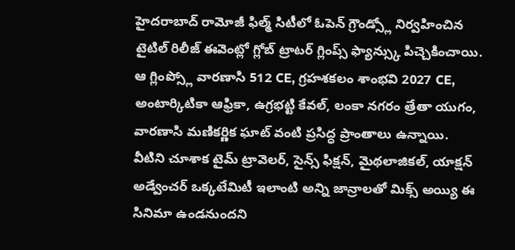హైదరాబాద్ రామోజీ ఫిల్మ్ సిటీలో ఓపెన్ గ్రౌండ్స్లో నిర్వహించిన టైటిల్ రిలీజ్ ఈవెంట్లో గ్లోబ్ ట్రాటర్ గ్లింప్స్ ఫ్యాన్స్కు పిచ్చెకించాయి. ఆ గ్లింప్స్లో వారణాసి 512 CE, గ్రహశకలం శాంభవి 2027 CE, అంటార్కిటికా ఆఫ్రికా, ఉగ్రభట్టి కేవల్, లంకా నగరం త్రేతా యుగం, వారణాసి మణికర్ణిక ఘాట్ వంటి ప్రసిద్ధ ప్రాంతాలు ఉన్నాయి. వీటిని చూశాక టైమ్ ట్రావెలర్, సైన్స్ ఫిక్షన్, మైథలాజికల్, యాక్షన్ అడ్వేంచర్ ఒక్కటేమిటీ ఇలాంటి అన్ని జాన్రాలతో మిక్స్ అయ్యి ఈ సినిమా ఉండనుందని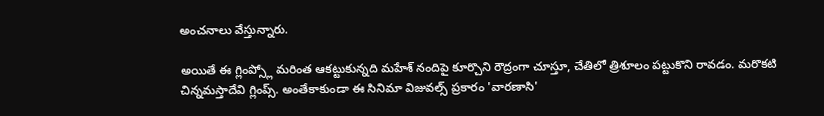అంచనాలు వేస్తున్నారు.

అయితే ఈ గ్లింప్స్లో మరింత ఆకట్టుకున్నది మహేశ్ నందిపై కూర్చొని రౌద్రంగా చూస్తూ, చేతిలో త్రిశూలం పట్టుకొని రావడం. మరొకటి చిన్నమస్తాదేవి గ్లింప్స్. అంతేకాకుండా ఈ సినిమా విజువల్స్ ప్రకారం 'వారణాసి'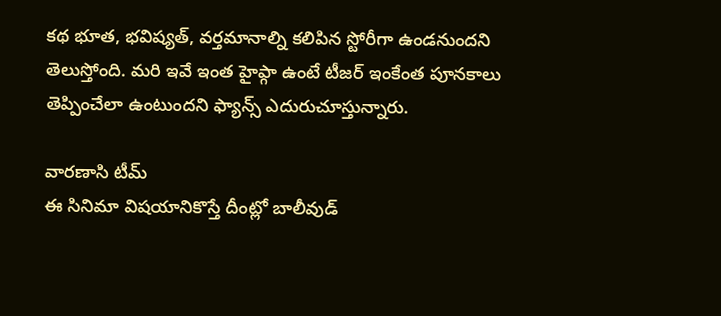కథ భూత, భవిష్యత్, వర్తమానాల్ని కలిపిన స్టోరీగా ఉండనుందని తెలుస్తోంది. మరి ఇవే ఇంత హైప్గా ఉంటే టీజర్ ఇంకేంత పూనకాలు తెప్పించేలా ఉంటుందని ఫ్యాన్స్ ఎదురుచూస్తున్నారు.

వారణాసి టీమ్
ఈ సినిమా విషయానికొస్తే దీంట్లో బాలీవుడ్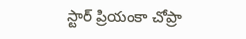స్టార్ ప్రియంకా చోప్రా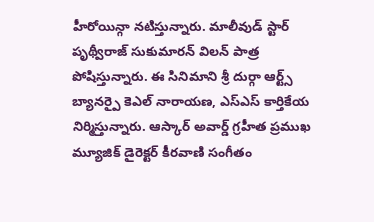హీరోయిన్గా నటిస్తున్నారు. మాలీవుడ్ స్టార్ పృథ్వీరాజ్ సుకుమారన్ విలన్ పాత్ర పోషిస్తున్నారు. ఈ సినిమాని శ్రీ దుర్గా ఆర్ట్స్ బ్యానర్పై కెఎల్ నారాయణ, ఎస్ఎస్ కార్తికేయ నిర్మిస్తున్నారు. ఆస్కార్ అవార్డ్ గ్రహీత ప్రముఖ మ్యూజిక్ డైరెక్టర్ కీరవాణి సంగీతం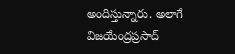అందిస్తున్నారు. అలాగే విజయేంద్రప్రసాద్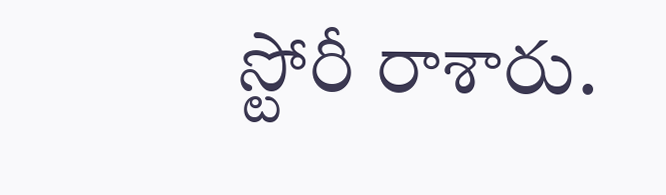స్టోరీ రాశారు.